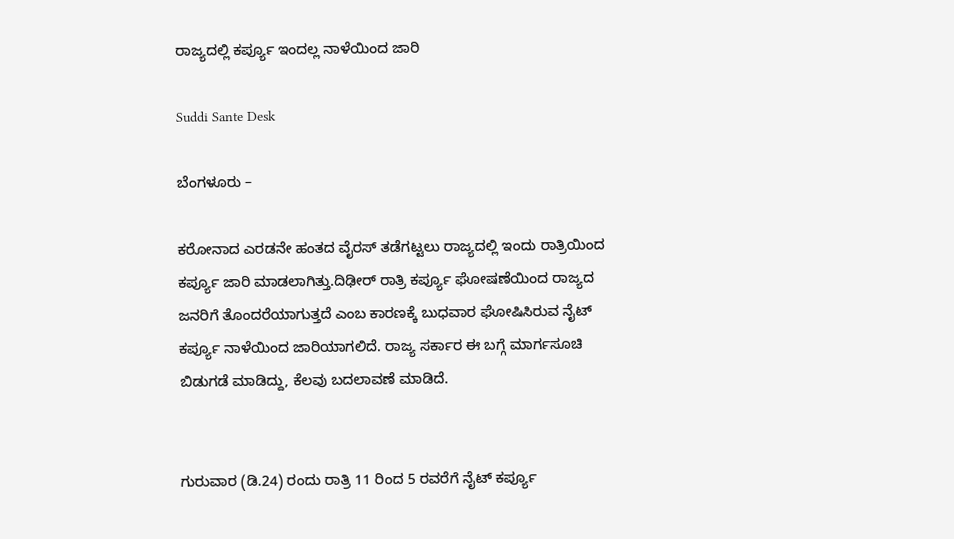ರಾಜ್ಯದಲ್ಲಿ ಕರ್ಪ್ಯೂ ಇಂದಲ್ಲ ನಾಳೆಯಿಂದ ಜಾರಿ

Suddi Sante Desk

ಬೆಂಗಳೂರು –

ಕರೋನಾದ ಎರಡನೇ ಹಂತದ ವೈರಸ್ ತಡೆಗಟ್ಟಲು ರಾಜ್ಯದಲ್ಲಿ ಇಂದು ರಾತ್ರಿಯಿಂದ ಕರ್ಪ್ಯೂ ಜಾರಿ ಮಾಡಲಾಗಿತ್ತು‌.ದಿಢೀರ್ ರಾತ್ರಿ ಕರ್ಪ್ಯೂ ಘೋಷಣೆಯಿಂದ ರಾಜ್ಯದ ಜನರಿಗೆ ತೊಂದರೆಯಾಗುತ್ತದೆ ಎಂಬ ಕಾರಣಕ್ಕೆ ಬುಧವಾರ ಘೋಷಿಸಿರುವ ನೈಟ್ ಕರ್ಪ್ಯೂ ನಾಳೆಯಿಂದ ಜಾರಿಯಾಗಲಿದೆ. ರಾಜ್ಯ ಸರ್ಕಾರ ಈ ಬಗ್ಗೆ ಮಾರ್ಗಸೂಚಿ ಬಿಡುಗಡೆ ಮಾಡಿದ್ದು, ಕೆಲವು ಬದಲಾವಣೆ ಮಾಡಿದೆ.


ಗುರುವಾರ (ಡಿ.24) ರಂದು ರಾತ್ರಿ 11 ರಿಂದ 5 ರವರೆಗೆ ನೈಟ್ ಕರ್ಪ್ಯೂ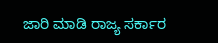ಜಾರಿ ಮಾಡಿ ರಾಜ್ಯ ಸರ್ಕಾರ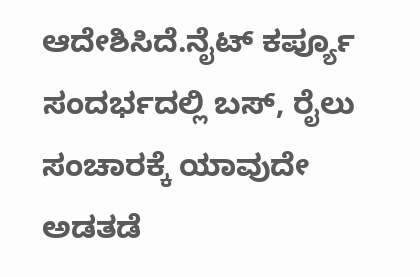ಆದೇಶಿಸಿದೆ.ನೈಟ್ ಕರ್ಪ್ಯೂ ಸಂದರ್ಭದಲ್ಲಿ ಬಸ್, ರೈಲು ಸಂಚಾರಕ್ಕೆ ಯಾವುದೇ ಅಡತಡೆ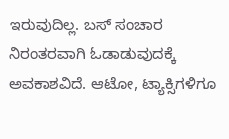ಇರುವುದಿಲ್ಲ. ಬಸ್ ಸಂಚಾರ ನಿರಂತರವಾಗಿ ಓಡಾಡುವುದಕ್ಕೆ ಅವಕಾಶವಿದೆ. ಆಟೋ, ಟ್ಯಾಕ್ಸಿಗಳಿಗೂ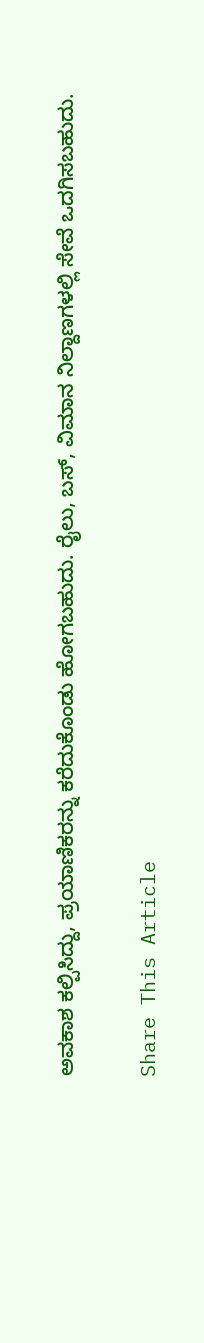ಅವಕಾಶ ಕಲ್ಪಿಸಿದ್ದು, ಪ್ರಯಾಣಿಕರನ್ನು ಕರೆದುಕೊಂಡು ಹೋಗಬಹುದು. ರೈಲು, ಬಸ್, ವಿಮಾನ ನಿಲ್ದಾಣಗಳಲ್ಲಿ ಸೇವೆ ಒದಗಿಸಬಹುದು.

Share This Article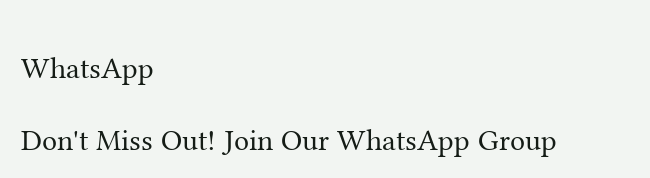WhatsApp

Don't Miss Out! Join Our WhatsApp Group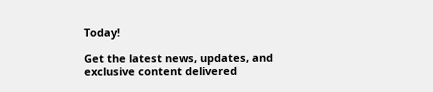Today!

Get the latest news, updates, and exclusive content delivered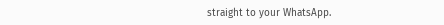straight to your WhatsApp.